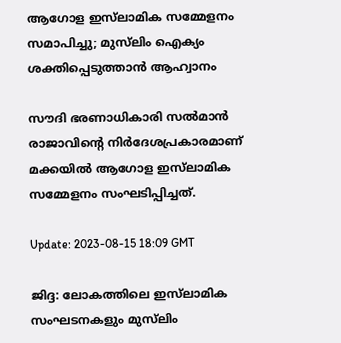ആഗോള ഇസ്‌ലാമിക സമ്മേളനം സമാപിച്ചു; മുസ്‌ലിം ഐക്യം ശക്തിപ്പെടുത്താൻ ആഹ്വാനം

സൗദി ഭരണാധികാരി സൽമാൻ രാജാവിൻ്റെ നിർദേശപ്രകാരമാണ് മക്കയിൽ ആഗോള ഇസ്‌ലാമിക സമ്മേളനം സംഘടിപ്പിച്ചത്.

Update: 2023-08-15 18:09 GMT

ജിദ്ദ: ലോകത്തിലെ ഇസ്‌ലാമിക സംഘടനകളും മുസ്‌ലിം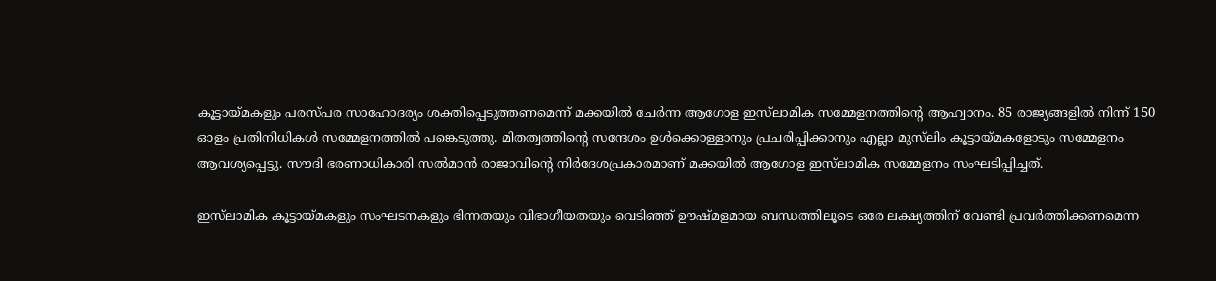കൂട്ടായ്മകളും പരസ്പര സാഹോദര്യം ശക്തിപ്പെടുത്തണമെന്ന് മക്കയിൽ ചേർന്ന ആഗോള ഇസ്‌ലാമിക സമ്മേളനത്തിന്റെ ആഹ്വാനം. 85 രാജ്യങ്ങളിൽ നിന്ന് 150 ഓളം പ്രതിനിധികൾ സമ്മേളനത്തിൽ പങ്കെടുത്തു. മിതത്വത്തിൻ്റെ സന്ദേശം ഉൾക്കൊള്ളാനും പ്രചരിപ്പിക്കാനും എല്ലാ മുസ്‌ലിം കൂട്ടായ്മകളോടും സമ്മേളനം ആവശ്യപ്പെട്ടു. സൗദി ഭരണാധികാരി സൽമാൻ രാജാവിൻ്റെ നിർദേശപ്രകാരമാണ് മക്കയിൽ ആഗോള ഇസ്‌ലാമിക സമ്മേളനം സംഘടിപ്പിച്ചത്.

ഇസ്‌ലാമിക കൂട്ടായ്മകളും സംഘടനകളും ഭിന്നതയും വിഭാഗീയതയും വെടിഞ്ഞ് ഊഷ്മളമായ ബന്ധത്തിലൂടെ ഒരേ ലക്ഷ്യത്തിന് വേണ്ടി പ്രവർത്തിക്കണമെന്ന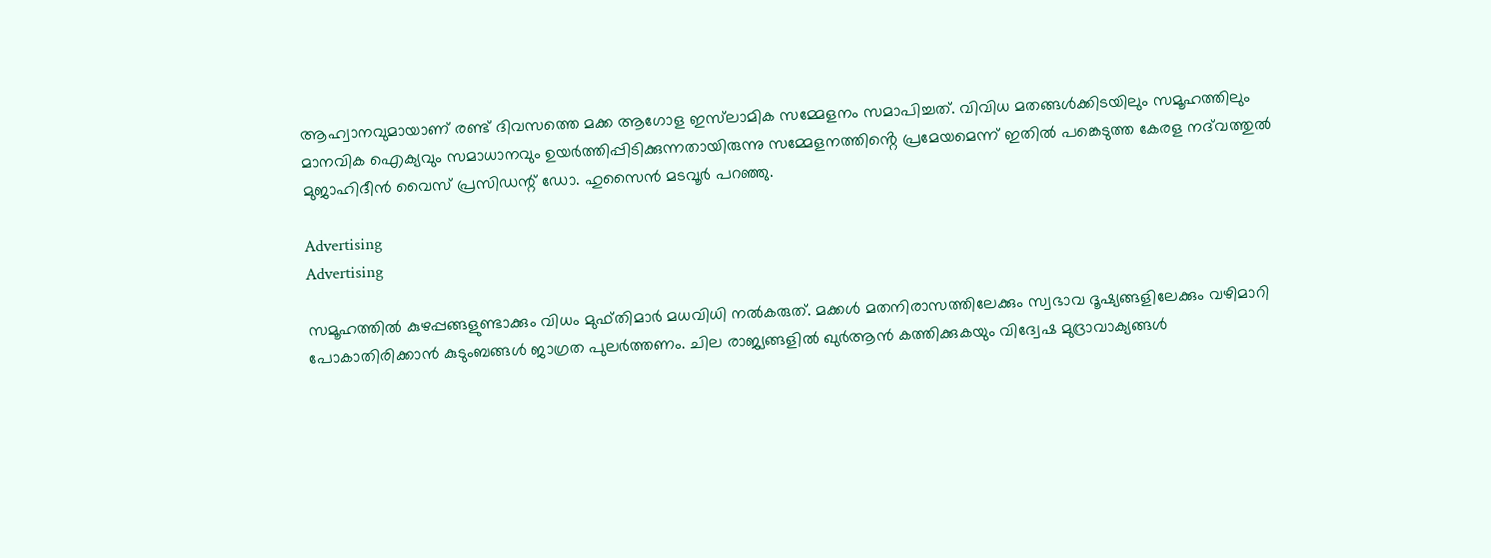ആഹ്വാനവുമായാണ് രണ്ട് ദിവസത്തെ മക്ക ആഗോള ഇസ്‌ലാമിക സമ്മേളനം സമാപിച്ചത്. വിവിധ മതങ്ങൾക്കിടയിലും സമൂഹത്തിലും മാനവിക ഐക്യവും സമാധാനവും ഉയർത്തിപ്പിടിക്കുന്നതായിരുന്നു സമ്മേളനത്തിൻ്റെ പ്രമേയമെന്ന് ഇതിൽ പങ്കെടുത്ത കേരള നദ്‌വത്തുൽ മുജാഹിദീൻ വൈസ് പ്രസിഡന്റ് ഡോ. ഹുസൈൻ മടവൂർ പറഞ്ഞു.

Advertising
Advertising

സമൂഹത്തിൽ കുഴപ്പങ്ങളുണ്ടാക്കും വിധം മുഫ്തിമാർ മധവിധി നൽകരുത്. മക്കൾ മതനിരാസത്തിലേക്കും സ്വഭാവ ദൂഷ്യങ്ങളിലേക്കും വഴിമാറി പോകാതിരിക്കാൻ കുടുംബങ്ങൾ ജാഗ്രത പുലർത്തണം. ചില രാജ്യങ്ങളിൽ ഖുർആൻ കത്തിക്കുകയും വിദ്വേഷ മുദ്രാവാക്യങ്ങൾ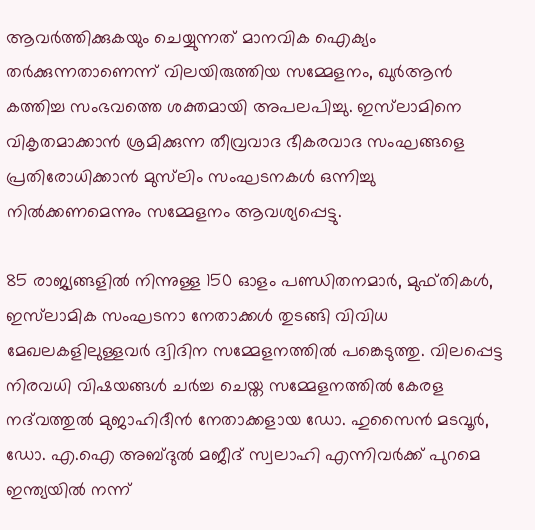ആവർത്തിക്കുകയും ചെയ്യുന്നത് മാനവിക ഐക്യം തർക്കുന്നതാണെന്ന് വിലയിരുത്തിയ സമ്മേളനം, ഖുർആൻ കത്തിച്ച സംഭവത്തെ ശക്തമായി അപലപിച്ചു. ഇസ്‌ലാമിനെ വികൃതമാക്കാൻ ശ്രമിക്കുന്ന തീവ്രവാദ ഭീകരവാദ സംഘങ്ങളെ പ്രതിരോധിക്കാൻ മുസ്‌ലിം സംഘടനകൾ ഒന്നിച്ചു നിൽക്കണമെന്നും സമ്മേളനം ആവശ്യപ്പെട്ടു.

85 രാജ്യങ്ങളിൽ നിന്നുള്ള 150 ഓളം പണ്ഡിതനമാർ, മുഫ്തികൾ, ഇസ്‌ലാമിക സംഘടനാ നേതാക്കൾ തുടങ്ങി വിവിധ മേഖലകളിലുള്ളവർ ദ്വിദിന സമ്മേളനത്തിൽ പങ്കെടുത്തു. വിലപ്പെട്ട നിരവധി വിഷയങ്ങൾ ചർച്ച ചെയ്ത സമ്മേളനത്തിൽ കേരള നദ്‌വത്തുൽ മുജാഹിദീൻ നേതാക്കളായ ഡോ. ഹുസൈൻ മടവൂർ, ഡോ. എ.ഐ അബ്ദുൽ മജീദ് സ്വലാഹി എന്നിവർക്ക് പുറമെ ഇന്ത്യയിൽ നന്ന്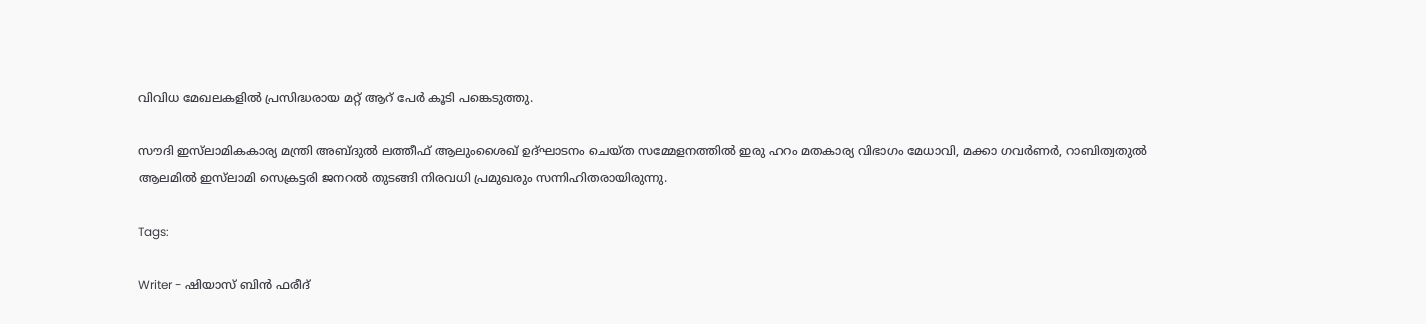വിവിധ മേഖലകളിൽ പ്രസിദ്ധരായ മറ്റ് ആറ് പേർ കൂടി പങ്കെടുത്തു.

സൗദി ഇസ്‌ലാമികകാര്യ മന്ത്രി അബ്ദുൽ ലത്തീഫ് ആലുംശൈഖ് ഉദ്ഘാടനം ചെയ്ത സമ്മേളനത്തിൽ ഇരു ഹറം മതകാര്യ വിഭാഗം മേധാവി, മക്കാ ഗവർണർ, റാബിത്വതുൽ ആലമിൽ ഇസ്‌ലാമി സെക്രട്ടരി ജനറൽ തുടങ്ങി നിരവധി പ്രമുഖരും സന്നിഹിതരായിരുന്നു.

Tags:

Writer - ഷിയാസ് ബിന്‍ ഫരീദ്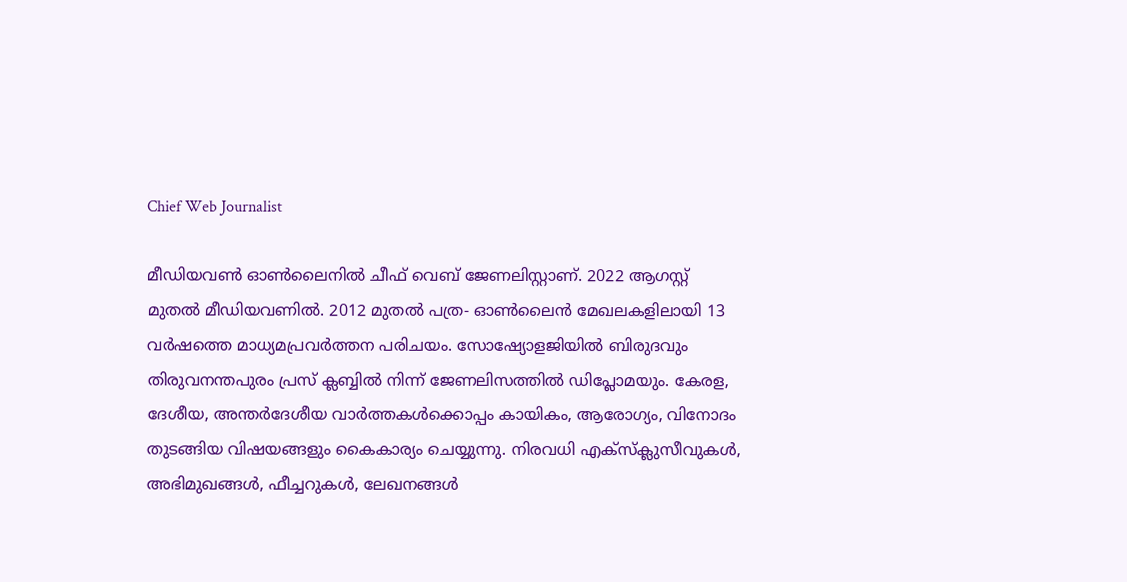Chief Web Journalist

മീഡിയവണ്‍ ഓണ്‍ലൈനില്‍ ചീഫ് വെബ് ജേണലിസ്റ്റാണ്. 2022 ആഗസ്റ്റ് മുതല്‍ മീഡിയവണില്‍. 2012 മുതല്‍ പത്ര- ഓണ്‍ലൈന്‍ മേഖലകളിലായി 13 വര്‍ഷത്തെ മാധ്യമപ്രവര്‍ത്തന പരിചയം. സോഷ്യോളജിയില്‍ ബിരുദവും തിരുവനന്തപുരം പ്രസ് ക്ലബ്ബില്‍ നിന്ന് ജേണലിസത്തില്‍ ഡിപ്ലോമയും. കേരള, ദേശീയ, അന്തര്‍ദേശീയ വാര്‍ത്തകള്‍ക്കൊപ്പം കായികം, ആരോഗ്യം, വിനോദം തുടങ്ങിയ വിഷയങ്ങളും കൈകാര്യം ചെയ്യുന്നു. നിരവധി എക്സ്ക്ലുസീവുകള്‍, അഭിമുഖങ്ങള്‍, ഫീച്ചറുകള്‍, ലേഖനങ്ങള്‍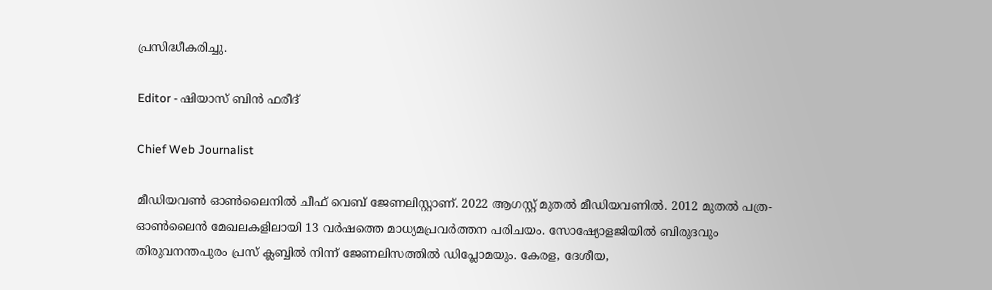പ്രസിദ്ധീകരിച്ചു.

Editor - ഷിയാസ് ബിന്‍ ഫരീദ്

Chief Web Journalist

മീഡിയവണ്‍ ഓണ്‍ലൈനില്‍ ചീഫ് വെബ് ജേണലിസ്റ്റാണ്. 2022 ആഗസ്റ്റ് മുതല്‍ മീഡിയവണില്‍. 2012 മുതല്‍ പത്ര- ഓണ്‍ലൈന്‍ മേഖലകളിലായി 13 വര്‍ഷത്തെ മാധ്യമപ്രവര്‍ത്തന പരിചയം. സോഷ്യോളജിയില്‍ ബിരുദവും തിരുവനന്തപുരം പ്രസ് ക്ലബ്ബില്‍ നിന്ന് ജേണലിസത്തില്‍ ഡിപ്ലോമയും. കേരള, ദേശീയ,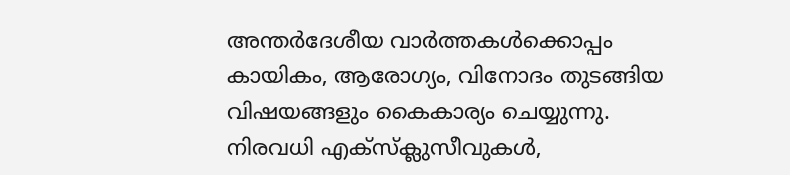അന്തര്‍ദേശീയ വാര്‍ത്തകള്‍ക്കൊപ്പം കായികം, ആരോഗ്യം, വിനോദം തുടങ്ങിയ വിഷയങ്ങളും കൈകാര്യം ചെയ്യുന്നു. നിരവധി എക്സ്ക്ലുസീവുകള്‍,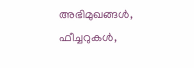അഭിമുഖങ്ങള്‍, ഫീച്ചറുകള്‍,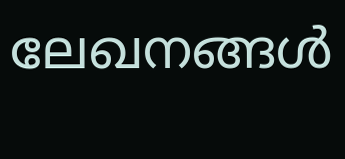ലേഖനങ്ങള്‍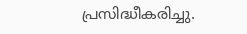പ്രസിദ്ധീകരിച്ചു.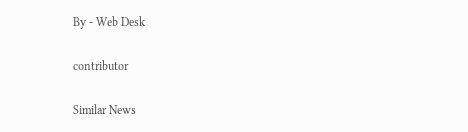By - Web Desk

contributor

Similar News